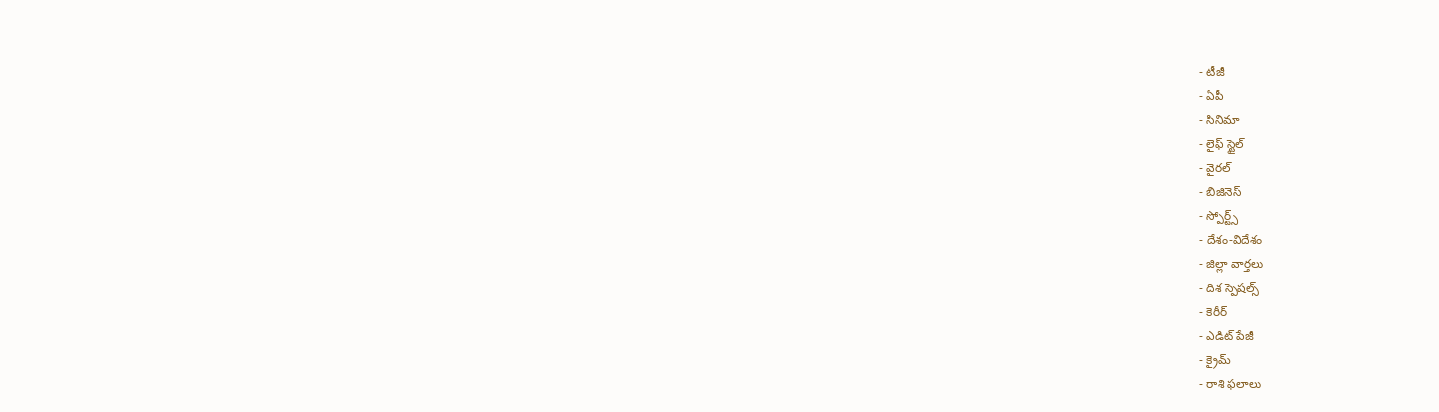- టీజీ
- ఏపీ
- సినిమా
- లైఫ్ స్టైల్
- వైరల్
- బిజినెస్
- స్పోర్ట్స్
- దేశం-విదేశం
- జిల్లా వార్తలు
- దిశ స్పెషల్స్
- కెరీర్
- ఎడిట్ పేజీ
- క్రైమ్
- రాశి ఫలాలు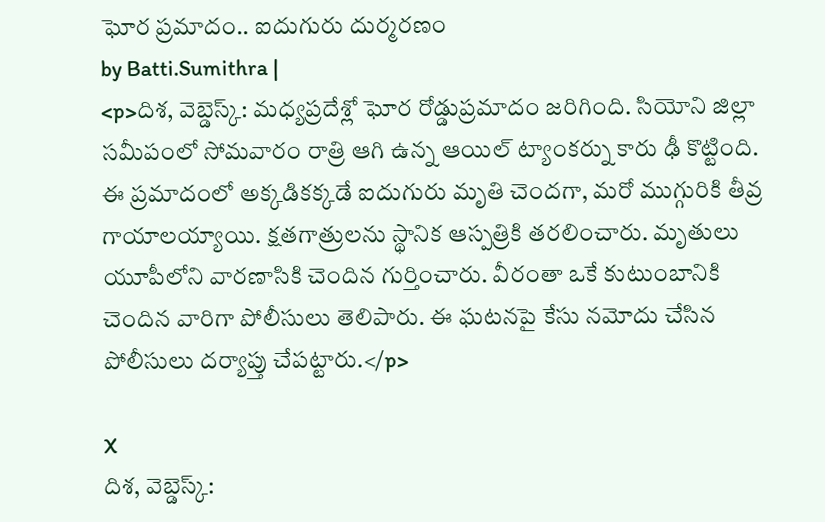ఘోర ప్రమాదం.. ఐదుగురు దుర్మరణం
by Batti.Sumithra |
<p>దిశ, వెబ్డెస్క్: మధ్యప్రదేశ్లో ఘోర రోడ్డుప్రమాదం జరిగింది. సియోని జిల్లా సమీపంలో సోమవారం రాత్రి ఆగి ఉన్న ఆయిల్ ట్యాంకర్ను కారు ఢీ కొట్టింది. ఈ ప్రమాదంలో అక్కడికక్కడే ఐదుగురు మృతి చెందగా, మరో ముగ్గురికి తీవ్ర గాయాలయ్యాయి. క్షతగాత్రులను స్థానిక ఆస్పత్రికి తరలించారు. మృతులు యూపీలోని వారణాసికి చెందిన గుర్తించారు. వీరంతా ఒకే కుటుంబానికి చెందిన వారిగా పోలీసులు తెలిపారు. ఈ ఘటనపై కేసు నమోదు చేసిన పోలీసులు దర్యాప్తు చేపట్టారు.</p>

X
దిశ, వెబ్డెస్క్: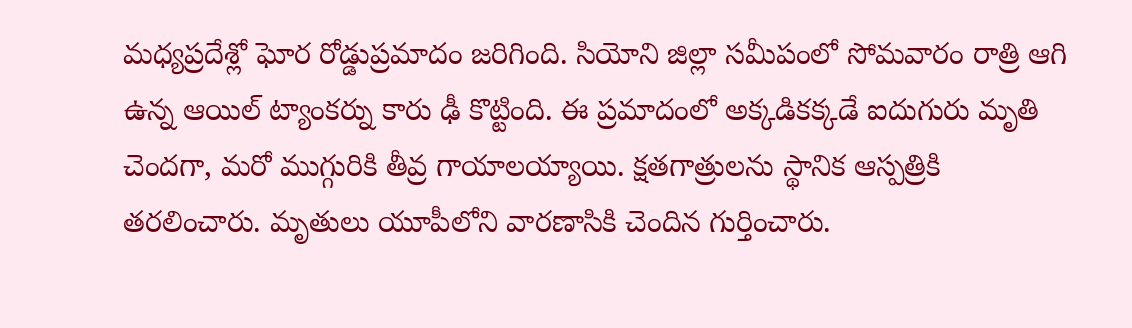మధ్యప్రదేశ్లో ఘోర రోడ్డుప్రమాదం జరిగింది. సియోని జిల్లా సమీపంలో సోమవారం రాత్రి ఆగి ఉన్న ఆయిల్ ట్యాంకర్ను కారు ఢీ కొట్టింది. ఈ ప్రమాదంలో అక్కడికక్కడే ఐదుగురు మృతి చెందగా, మరో ముగ్గురికి తీవ్ర గాయాలయ్యాయి. క్షతగాత్రులను స్థానిక ఆస్పత్రికి తరలించారు. మృతులు యూపీలోని వారణాసికి చెందిన గుర్తించారు.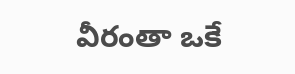వీరంతా ఒకే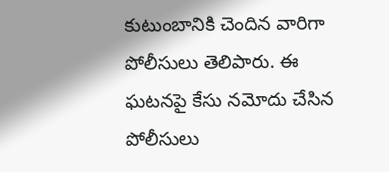కుటుంబానికి చెందిన వారిగా పోలీసులు తెలిపారు. ఈ ఘటనపై కేసు నమోదు చేసిన పోలీసులు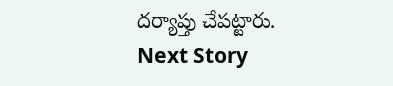దర్యాప్తు చేపట్టారు.
Next Story